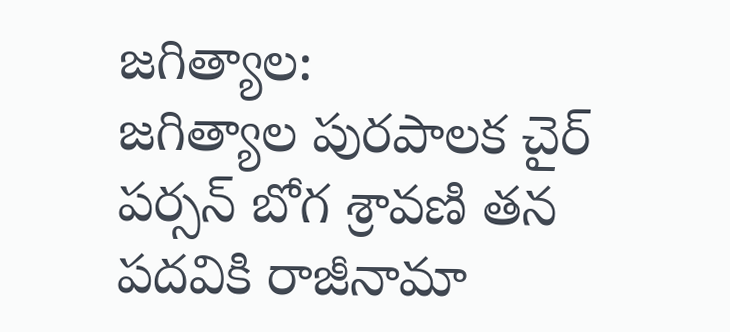జగిత్యాల:
జగిత్యాల పురపాలక చైర్ పర్సన్ బోగ శ్రావణి తన పదవికి రాజీనామా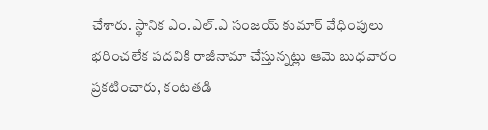చేశారు. స్థానిక ఎం.ఎల్.ఎ సంజయ్ కుమార్ వేధింపులు భరించలేక పదవికి రాజీనామా చేస్తున్నట్లు ఆమె బుధవారం ప్రకటించారు, కంటతడి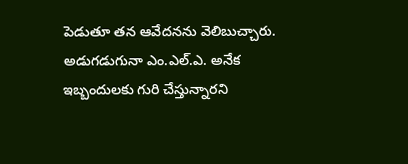పెడుతూ తన ఆవేదనను వెలిబుచ్చారు. అడుగడుగునా ఎం.ఎల్.ఎ. అనేక ఇబ్బందులకు గురి చేస్తున్నారని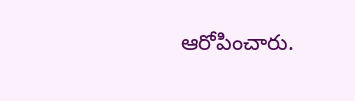ఆరోపించారు.